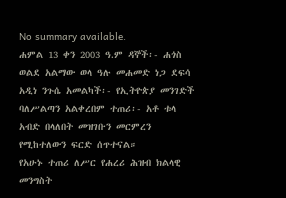No summary available.
ሐምል 13 ቀን 2003 ዓ.ም ዳኞች፡- ሐጎስ ወልደ አልማው ወላ ዓሉ መሐመድ ነጋ ደፍሳ አዲነ ንጉሴ አመልካች፡- የኢትዮጵያ መንገድች ባለሥልጣን አልቀረበም ተጠሪ፡- አቶ ቱላ አብድ በላለበት መዝገቡን መርምረን የሚከተለውን ፍርድ ሰጥተናል።
የአሁኑ ተጠሪ ለሥር የሐረሪ ሕዝብ ክልላዊ መንግስት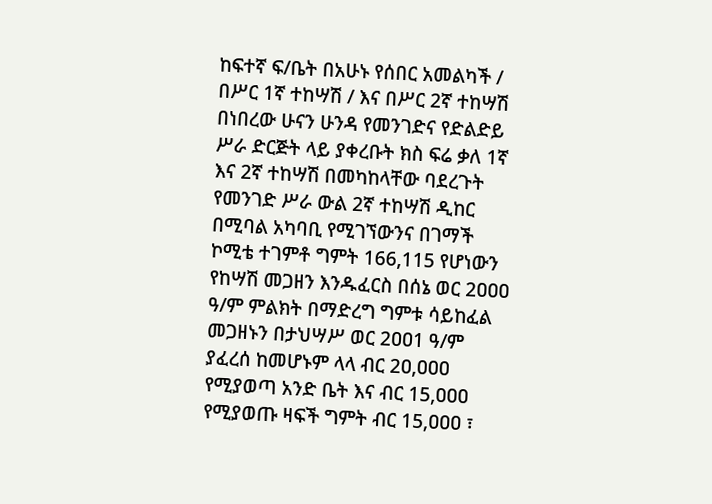ከፍተኛ ፍ/ቤት በአሁኑ የሰበር አመልካች / በሥር 1ኛ ተከሣሽ / እና በሥር 2ኛ ተከሣሽ በነበረው ሁናን ሁንዳ የመንገድና የድልድይ ሥራ ድርጅት ላይ ያቀረቡት ክስ ፍሬ ቃለ 1ኛ እና 2ኛ ተከሣሽ በመካከላቸው ባደረጉት የመንገድ ሥራ ውል 2ኛ ተከሣሽ ዲከር በሚባል አካባቢ የሚገኘውንና በገማች ኮሚቴ ተገምቶ ግምት 166,115 የሆነውን የከሣሽ መጋዘን እንዱፈርስ በሰኔ ወር 2ዐዐዐ ዓ/ም ምልክት በማድረግ ግምቱ ሳይከፈል መጋዘኑን በታህሣሥ ወር 2ዐዐ1 ዓ/ም ያፈረሰ ከመሆኑም ላላ ብር 2ዐ,ዐዐዐ የሚያወጣ አንድ ቤት እና ብር 15,ዐዐዐ የሚያወጡ ዛፍች ግምት ብር 15,ዐዐዐ ፣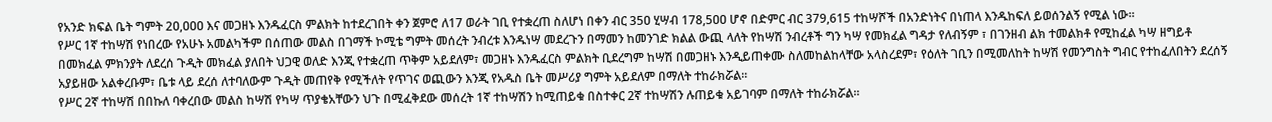የአንድ ክፍል ቤት ግምት 2ዐ,ዐዐዐ እና መጋዘኑ እንዱፈርስ ምልክት ከተደረገበት ቀን ጀምሮ ለ17 ወራት ገቢ የተቋረጠ ስለሆነ በቀን ብር 35ዐ ሂሣብ 178,5ዐዐ ሆኖ በድምር ብር 379,615 ተከሣሾች በአንድነትና በነጠላ እንዱከፍለ ይወሰንልኝ የሚል ነው።
የሥር 1ኛ ተከሣሽ የነበረው የአሁኑ አመልካችም በሰጠው መልስ በገማች ኮሚቴ ግምት መሰረት ንብረቱ እንዱነሣ መደረጉን በማመን ከመንገድ ክልል ውጪ ላለት የከሣሽ ንብረቶች ግን ካሣ የመክፈል ግዳታ የለብኝም ፣ በገንዘብ ልክ ተመልክቶ የሚከፈል ካሣ ዘግይቶ በመክፈል ምክንያት ለደረሰ ጉዲት መክፈል ያለበት ህጋዊ ወለድ እንጂ የተቋረጠ ጥቅም አይደለም፣ መጋዘኑ እንዱፈርስ ምልክት ቢደረግም ከሣሽ በመጋዘኑ እንዲይጠቀሙ ስለመከልከላቸው አላስረደም፣ የዕለት ገቢን በሚመለከት ከሣሽ የመንግስት ግብር የተከፈለበትን ደረሰኝ አያይዘው አልቀረቡም፣ ቤቱ ላይ ደረሰ ለተባለውም ጉዲት መጠየቅ የሚችለት የጥገና ወጪውን እንጂ የአዱስ ቤት መሥሪያ ግምት አይደለም በማለት ተከራክሯል።
የሥር 2ኛ ተከሣሽ በበኩለ ባቀረበው መልስ ከሣሽ የካሣ ጥያቄአቸውን ህጉ በሚፈቅደው መሰረት 1ኛ ተከሣሽን ከሚጠይቁ በስተቀር 2ኛ ተከሣሽን ሉጠይቁ አይገባም በማለት ተከራክሯል።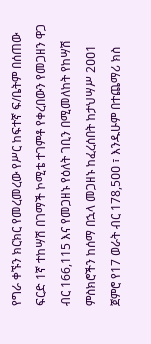የግራ ቀኙን ክርክር የመረመረው የሥር ከፍተኛ ፍ/ቤትም በሰጠው ፍርድ 1ኛ ተከሣሽ በገማች ኮሚቴ ተገምቶ የቀረበውን የመጋዘን ዋጋ ብር 166,115 እና የመጋዘኑ የዕለት ገቢን በሚመለከት የከሣሽ ምስክሮችን ከሰማ በኋላ መጋዘኑ ከፈረሰበት ከታህሣሥ 2ዐዐ1 ጀምሮ የ17 ወራት ብር 178,5ዐዐ ፣ እንዱሁም በተጨማሪ ክስ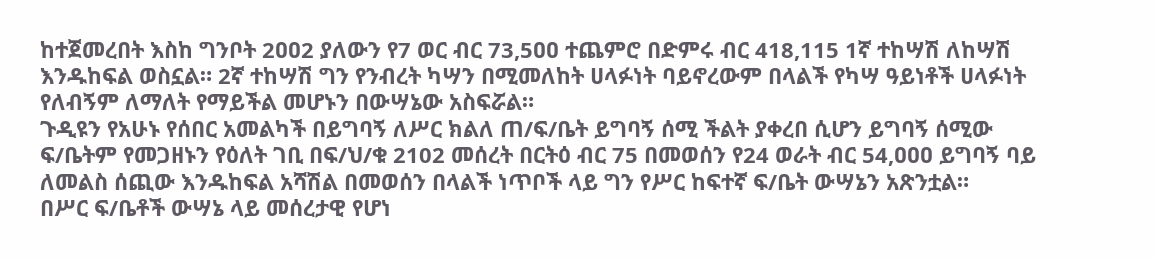ከተጀመረበት እስከ ግንቦት 2ዐዐ2 ያለውን የ7 ወር ብር 73,5ዐዐ ተጨምሮ በድምሩ ብር 418,115 1ኛ ተከሣሽ ለከሣሽ እንዱከፍል ወስኗል። 2ኛ ተከሣሽ ግን የንብረት ካሣን በሚመለከት ሀላፉነት ባይኖረውም በላልች የካሣ ዓይነቶች ሀላፉነት የለብኝም ለማለት የማይችል መሆኑን በውሣኔው አስፍሯል።
ጉዲዩን የአሁኑ የሰበር አመልካች በይግባኝ ለሥር ክልለ ጠ/ፍ/ቤት ይግባኝ ሰሚ ችልት ያቀረበ ሲሆን ይግባኝ ሰሚው ፍ/ቤትም የመጋዘኑን የዕለት ገቢ በፍ/ህ/ቁ 2102 መሰረት በርትዕ ብር 75 በመወሰን የ24 ወራት ብር 54,ዐዐዐ ይግባኝ ባይ ለመልስ ሰጪው እንዱከፍል አሻሽል በመወሰን በላልች ነጥቦች ላይ ግን የሥር ከፍተኛ ፍ/ቤት ውሣኔን አጽንቷል።
በሥር ፍ/ቤቶች ውሣኔ ላይ መሰረታዊ የሆነ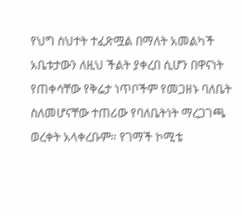የህግ ስህተት ተፈጽሟል በማለት አመልካች አቤቱታውን ለዚህ ችልት ያቀረበ ሲሆን በዋናነት የጠቀሳቸው የቅሬታ ነጥቦችም የመጋዘኑ ባለቤት ስለመሆናቸው ተጠሪው የባለቤትነት ማረጋገጫ ወረቀት አላቀረቡም። የገማች ኮሚቴ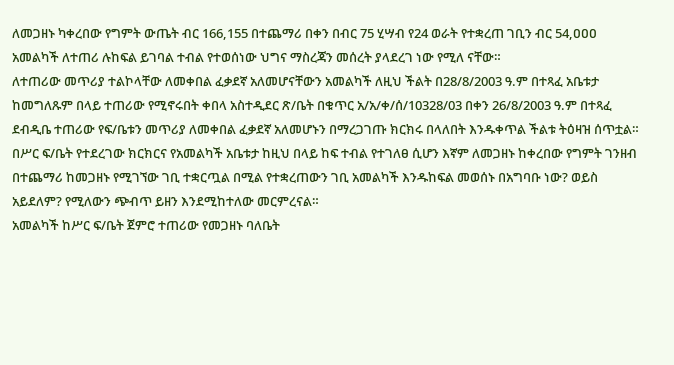ለመጋዘኑ ካቀረበው የግምት ውጤት ብር 166,155 በተጨማሪ በቀን በብር 75 ሂሣብ የ24 ወራት የተቋረጠ ገቢን ብር 54,ዐዐዐ አመልካች ለተጠሪ ሉከፍል ይገባል ተብል የተወሰነው ህግና ማስረጃን መሰረት ያላደረገ ነው የሚለ ናቸው።
ለተጠሪው መጥሪያ ተልኮላቸው ለመቀበል ፈቃደኛ አለመሆናቸውን አመልካች ለዚህ ችልት በ28/8/2003 ዓ.ም በተጻፈ አቤቱታ ከመግለጹም በላይ ተጠሪው የሚኖሩበት ቀበላ አስተዲደር ጽ/ቤት በቁጥር አ/አ/ቀ/ሰ/10328/03 በቀን 26/8/2003 ዓ.ም በተጻፈ ደብዲቤ ተጠሪው የፍ/ቤቱን መጥሪያ ለመቀበል ፈቃደኛ አለመሆኑን በማረጋገጡ ክርክሩ በላለበት እንዱቀጥል ችልቱ ትዕዛዝ ሰጥቷል።
በሥር ፍ/ቤት የተደረገው ክርክርና የአመልካች አቤቱታ ከዚህ በላይ ከፍ ተብል የተገለፀ ሲሆን እኛም ለመጋዘኑ ከቀረበው የግምት ገንዘብ በተጨማሪ ከመጋዘኑ የሚገኘው ገቢ ተቋርጧል በሚል የተቋረጠውን ገቢ አመልካች እንዱከፍል መወሰኑ በአግባቡ ነው? ወይስ አይደለም? የሚለውን ጭብጥ ይዘን እንደሚከተለው መርምረናል።
አመልካች ከሥር ፍ/ቤት ጀምሮ ተጠሪው የመጋዘኑ ባለቤት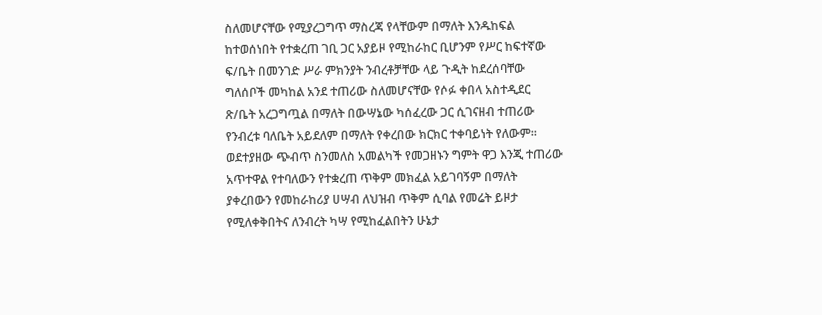ስለመሆናቸው የሚያረጋግጥ ማስረጃ የላቸውም በማለት እንዱከፍል ከተወሰነበት የተቋረጠ ገቢ ጋር አያይዞ የሚከራከር ቢሆንም የሥር ከፍተኛው ፍ/ቤት በመንገድ ሥራ ምክንያት ንብረቶቻቸው ላይ ጉዲት ከደረሰባቸው ግለሰቦች መካከል አንደ ተጠሪው ስለመሆናቸው የሶፉ ቀበላ አስተዲደር ጽ/ቤት አረጋግጧል በማለት በውሣኔው ካሰፈረው ጋር ሲገናዘብ ተጠሪው የንብረቱ ባለቤት አይደለም በማለት የቀረበው ክርክር ተቀባይነት የለውም።
ወደተያዘው ጭብጥ ስንመለስ አመልካች የመጋዘኑን ግምት ዋጋ እንጂ ተጠሪው አጥተዋል የተባለውን የተቋረጠ ጥቅም መክፈል አይገባኝም በማለት ያቀረበውን የመከራከሪያ ሀሣብ ለህዝብ ጥቅም ሲባል የመሬት ይዞታ የሚለቀቅበትና ለንብረት ካሣ የሚከፈልበትን ሁኔታ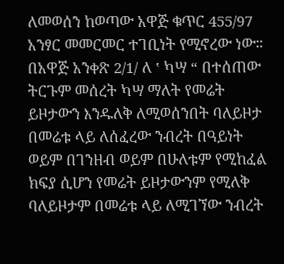ለመወሰን ከወጣው አዋጅ ቁጥር 455/97 አንፃር መመርመር ተገቢነት የሚኖረው ነው። በአዋጅ አንቀጽ 2/1/ ለ ‛ ካሣ “ በተሰጠው ትርጉም መሰረት ካሣ ማለት የመሬት ይዞታውን እንዱለቅ ለሚወሰንበት ባለይዞታ በመሬቱ ላይ ለሰፈረው ንብረት በዓይነት ወይም በገንዘብ ወይም በሁለቱም የሚከፈል ክፍያ ሲሆን የመሬት ይዞታውንም የሚለቅ ባለይዞታም በመሬቱ ላይ ለሚገኘው ንብረት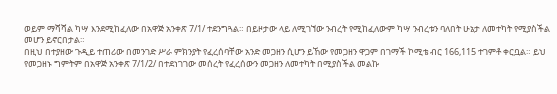ወይም ማሻሻል ካሣ እንደሚከፈለው በአዋጅ አንቀጽ 7/1/ ተደንግጓል። በይዞታው ላይ ለሚገኘው ንብረት የሚከፈለውም ካሣ ንብረቱን ባለበት ሁኔታ ለመተካት የሚያስችል መሆን ይኖርበታል።
በዚህ በተያዘው ጉዲይ ተጠሪው በመንገድ ሥራ ምክንያት የፈረሰባቸው አንድ መጋዘን ሲሆን ይኸው የመጋዘን ዋጋም በገማች ኮሚቴ ብር 166,115 ተገምቶ ቀርቧል። ይህ የመጋዘኑ ግምትም በአዋጅ አንቀጽ 7/1/2/ በተደነገገው መሰረት የፈረሰውን መጋዘን ለመተካት በሚያስችል መልኩ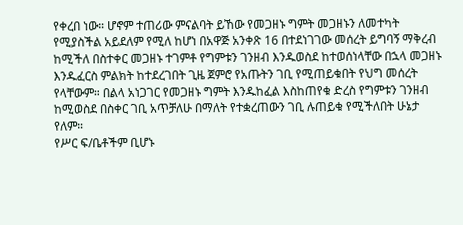የቀረበ ነው። ሆኖም ተጠሪው ምናልባት ይኸው የመጋዘኑ ግምት መጋዘኑን ለመተካት የሚያስችል አይደለም የሚለ ከሆነ በአዋጅ አንቀጽ 16 በተደነገገው መሰረት ይግባኝ ማቅረብ ከሚችለ በስተቀር መጋዘኑ ተገምቶ የግምቱን ገንዘብ እንዱወስደ ከተወሰነላቸው በኋላ መጋዘኑ እንዱፈርስ ምልክት ከተደረገበት ጊዜ ጀምሮ የአጡትን ገቢ የሚጠይቁበት የህግ መሰረት የላቸውም። በልላ አነጋገር የመጋዘኑ ግምት እንዱከፈል እስከጠየቁ ድረስ የግምቱን ገንዘብ ከሚወስደ በስቀር ገቢ አጥቻለሁ በማለት የተቋረጠውን ገቢ ሉጠይቁ የሚችለበት ሁኔታ የለም።
የሥር ፍ/ቤቶችም ቢሆኑ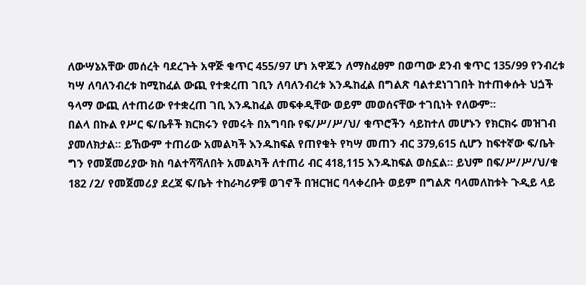ለውሣኔአቸው መሰረት ባደረጉት አዋጅ ቁጥር 455/97 ሆነ አዋጁን ለማስፈፀም በወጣው ደንብ ቁጥር 135/99 የንብረቱ ካሣ ለባለንብረቱ ከሚከፈል ውጪ የተቋረጠ ገቢን ለባለንብረቱ እንዱከፈል በግልጽ ባልተደነገገበት ከተጠቀሱት ህጏች ዓላማ ውጪ ለተጠሪው የተቋረጠ ገቢ እንዱከፈል መፍቀዲቸው ወይም መወሰናቸው ተገቢነት የለውም።
በልላ በኩል የሥር ፍ/ቤቶች ክርክሩን የመሩት በአግባቡ የፍ/ሥ/ሥ/ህ/ ቁጥሮችን ሳይከተለ መሆኑን የክርክሩ መዝገብ ያመለክታል። ይኸውም ተጠሪው አመልካች እንዱከፍል የጠየቁት የካሣ መጠን ብር 379,615 ሲሆን ከፍተኛው ፍ/ቤት ግን የመጀመሪያው ክስ ባልተሻሻለበት አመልካች ለተጠሪ ብር 418,115 እንዱከፍል ወስኗል። ይህም በፍ/ሥ/ሥ/ህ/ቁ 182 /2/ የመጀመሪያ ደረጃ ፍ/ቤት ተከራካሪዎቹ ወገኖች በዝርዝር ባላቀረቡት ወይም በግልጽ ባላመለከቱት ጉዲይ ላይ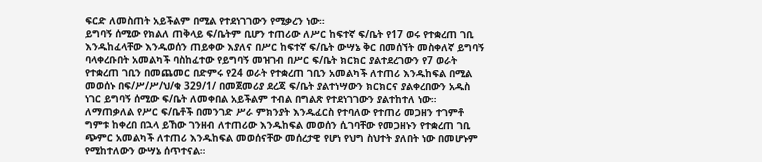ፍርድ ለመስጠት አይችልም በሚል የተደነገገውን የሚቃረን ነው።
ይግባኝ ሰሚው የክልለ ጠቅላይ ፍ/ቤትም ቢሆን ተጠሪው ለሥር ከፍተኛ ፍ/ቤት የ17 ወሩ የተቋረጠ ገቢ እንዱከፈላቸው እንዱወሰን ጠይቀው እያለና በሥር ከፍተኛ ፍ/ቤት ውሣኔ ቅር በመሰኘት መስቀለኛ ይግባኝ ባላቀረቡበት አመልካች ባስከፈተው የይግባኝ መዝገብ በሥር ፍ/ቤት ክርክር ያልተደረገውን የ7 ወራት የተቋረጠ ገቢን በመጨመር በድምሩ የ24 ወራት የተቋረጠ ገቢን አመልካች ለተጠሪ እንዱከፍል በሚል መወሰኑ በፍ/ሥ/ሥ/ህ/ቁ 329/1/ በመጀመሪያ ደረጃ ፍ/ቤት ያልተነሣውን ክርክርና ያልቀረበውን አዱስ ነገር ይግባኝ ሰሚው ፍ/ቤት ለመቀበል አይችልም ተብል በግልጽ የተደነገገውን ያልተከተለ ነው። ለማጠቃለል የሥር ፍ/ቤቶች በመንገድ ሥራ ምክንያት እንዱፈርስ የተባለው የተጠሪ መጋዘን ተገምቶ ግምቱ ከቀረበ በኋላ ይኸው ገንዘብ ለተጠሪው እንዱከፍል መወሰን ሲገባቸው የመጋዘኑን የተቋረጠ ገቢ ጭምር አመልካች ለተጠሪ እንዱከፍል መወሰናቸው መሰረታዊ የሆነ የህግ ስህተት ያለበት ነው በመሆኑም የሚከተለውን ውሣኔ ሰጥተናል።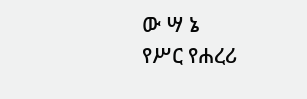ው ሣ ኔ
የሥር የሐረሪ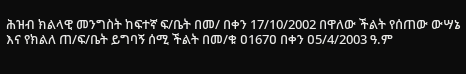ሕዝብ ክልላዊ መንግስት ከፍተኛ ፍ/ቤት በመ/ በቀን 17/10/2002 በዋለው ችልት የሰጠው ውሣኔ እና የክልለ ጠ/ፍ/ቤት ይግባኝ ሰሚ ችልት በመ/ቁ ዐ167ዐ በቀን ዐ5/4/2003 ዓ.ም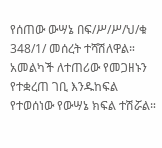የሰጠው ውሣኔ በፍ/ሥ/ሥ/ህ/ቁ 348/1/ መሰረት ተሻሽለዋል።
አመልካች ለተጠሪው የመጋዘኑን የተቋረጠ ገቢ እንዱከፍል የተወሰነው የውሣኔ ክፍል ተሽሯል።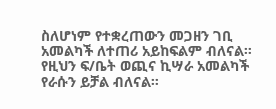ስለሆነም የተቋረጠውን መጋዘን ገቢ አመልካች ለተጠሪ አይከፍልም ብለናል።
የዚህን ፍ/ቤት ወጪና ኪሣራ አመልካች የራሱን ይቻል ብለናል።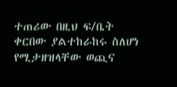ተጠሪው በዚህ ፍ/ቤት ቀርበው ያልተከራከሩ ስለሆነ የሚታዘዝላቸው ወጪና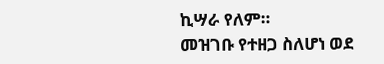ኪሣራ የለም።
መዝገቡ የተዘጋ ስለሆነ ወደ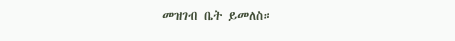መዝገብ ቤት ይመለስ።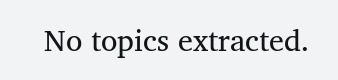No topics extracted.